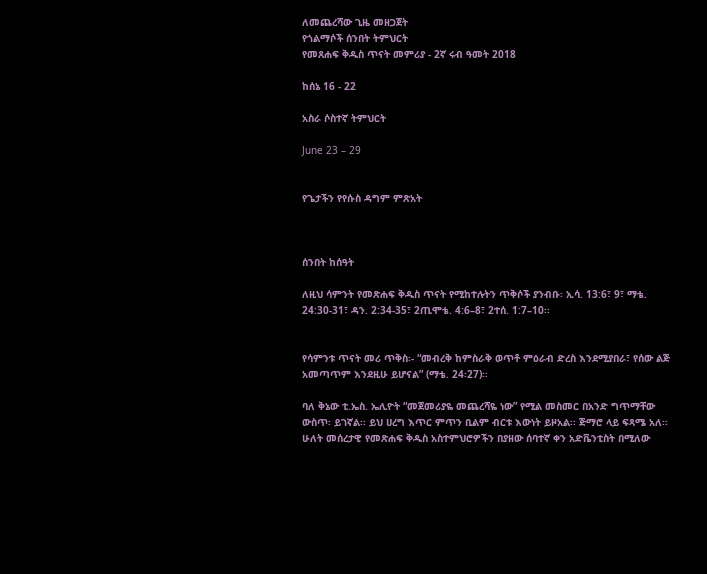ለመጨረሻው ጊዜ መዘጋጀት
የጎልማሶች ሰንበት ትምህርት
የመጸሐፍ ቅዱስ ጥናት መምሪያ - 2ኛ ሩብ ዓመት 2018

ከሰኔ 16 - 22

አስራ ሶስተኛ ትምህርት

June 23 – 29


የጌታችን የየሱስ ዳግም ምጽአት



ሰንበት ከሰዓት

ለዚህ ሳምንት የመጽሐፍ ቅዱስ ጥናት የሚከተሉትን ጥቅሶች ያንብቡ፡ ኢሳ. 13:6፣ 9፣ ማቴ. 24:30-31፣ ዳን. 2:34-35፣ 2ጢሞቴ. 4:6–8፣ 2ተሰ. 1:7–10፡፡


የሳምንቱ ጥናት መሪ ጥቅስ፡- “መብረቅ ከምስራቅ ወጥቶ ምዕራብ ድረስ እንደሚያበራ፣ የሰው ልጅ አመጣጥም እንደዚሁ ይሆናል” (ማቴ. 24፡27)፡፡

ባለ ቅኔው ቲ.ኤስ. ኤሊዮት “መጀመሪያዬ መጨረሻዬ ነው” የሚል መስመር በአንድ ግጥማቸው ውስጥ፡ ይገኛል፡፡ ይህ ሀረግ እጥር ምጥን ቢልም ብርቱ እውነት ይዞአል፡፡ ጅማሮ ላይ ፍጻሜ አለ፡፡ ሁለት መሰረታዊ የመጽሐፍ ቅዱስ አስተምህሮዎችን በያዘው ሰባተኛ ቀን አድቬንቲስት በሚለው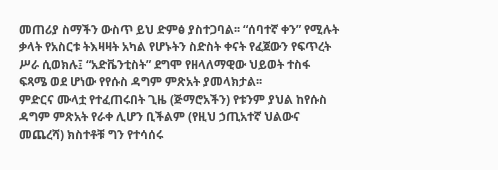መጠሪያ ስማችን ውስጥ ይህ ድምፅ ያስተጋባል፡፡ “ሰባተኛ ቀን” የሚሉት ቃላት የአስርቱ ትእዛዛት አካል የሆኑትን ስድስት ቀናት የፈጀውን የፍጥረት ሥራ ሲወክሉ፤ “አድቬንቲስት” ደግሞ የዘላለማዊው ህይወት ተስፋ ፍጻሜ ወደ ሆነው የየሱስ ዳግም ምጽአት ያመላክታል፡፡
ምድርና ሙላቷ የተፈጠሩበት ጊዜ (ጅማሮአችን) የቱንም ያህል ከየሱስ ዳግም ምጽአት የራቀ ሊሆን ቢችልም (የዚህ ኃጢአተኛ ህልውና መጨረሻ) ክስተቶቹ ግን የተሳሰሩ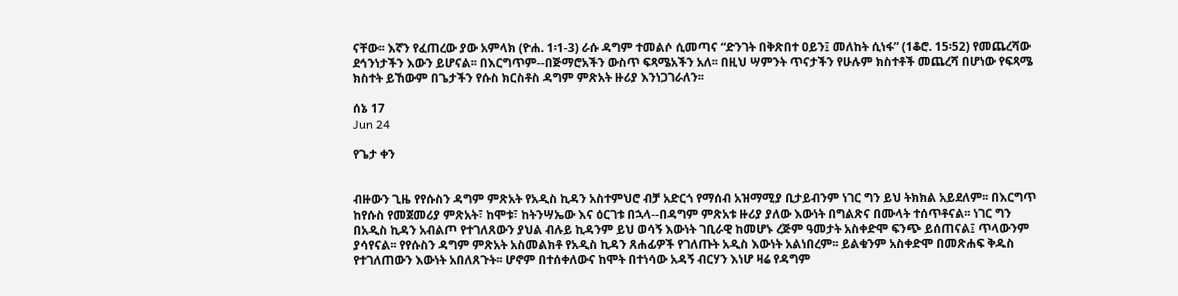ናቸው፡፡ እኛን የፈጠረው ያው አምላክ (ዮሐ. 1፡1-3) ራሱ ዳግም ተመልሶ ሲመጣና “ድንገት በቅጽበተ ዐይን፤ መለከት ሲነፋ” (1ቆሮ. 15፡52) የመጨረሻው ደኅንነታችን እውን ይሆናል፡፡ በእርግጥም--በጅማሮአችን ውስጥ ፍጻሜአችን አለ፡፡ በዚህ ሣምንት ጥናታችን የሁሉም ክስተቶች መጨረሻ በሆነው የፍጻሜ ክስተት ይኸውም በጌታችን የሱስ ክርስቶስ ዳግም ምጽአት ዙሪያ እንነጋገራለን፡፡

ሰኔ 17
Jun 24

የጌታ ቀን


ብዙውን ጊዜ የየሱስን ዳግም ምጽአት የአዲስ ኪዳን አስተምህሮ ብቻ አድርጎ የማሰብ አዝማሚያ ቢታይብንም ነገር ግን ይህ ትክክል አይደለም፡፡ በእርግጥ ከየሱስ የመጀመሪያ ምጽአት፣ ከሞቱ፣ ከትንሣኤው እና ዕርገቱ በኋላ--በዳግም ምጽአቱ ዙሪያ ያለው እውነት በግልጽና በሙላት ተሰጥቶናል፡፡ ነገር ግን በአዲስ ኪዳን አብልጦ የተገለጸውን ያህል ብሉይ ኪዳንም ይህ ወሳኝ እውነት ገቢራዊ ከመሆኑ ረጅም ዓመታት አስቀድሞ ፍንጭ ይሰጠናል፤ ጥላውንም ያሳየናል፡፡ የየሱስን ዳግም ምጽአት አስመልክቶ የአዲስ ኪዳን ጸሐፊዎች የገለጡት አዲስ እውነት አልነበረም፡፡ ይልቁንም አስቀድሞ በመጽሐፍ ቅዱስ የተገለጠውን እውነት አበለጸጉት፡፡ ሆኖም በተሰቀለውና ከሞት በተነሳው አዳኝ ብርሃን እነሆ ዛሬ የዳግም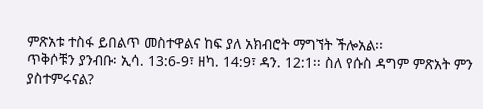ምጽአቱ ተስፋ ይበልጥ መስተዋልና ከፍ ያለ አክብሮት ማግኘት ችሎአል፡፡
ጥቅሶቹን ያንብቡ፡ ኢሳ. 13:6-9፣ ዘካ. 14:9፣ ዳን. 12:1፡፡ ስለ የሱስ ዳግም ምጽአት ምን ያስተምሩናል?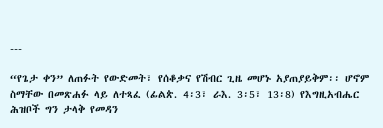---

“የጌታ ቀን” ለጠፉት የውድመት፣ የሰቆቃና የሽብር ጊዜ መሆኑ አያጠያይቅም፡፡ ሆኖም ስማቸው በመጽሐፉ ላይ ለተጻፈ (ፊልጵ. 4፡3፣ ራእ. 3፡5፣ 13፡8) የእግዚአብሔር ሕዝቦች ግን ታላቅ የመዳን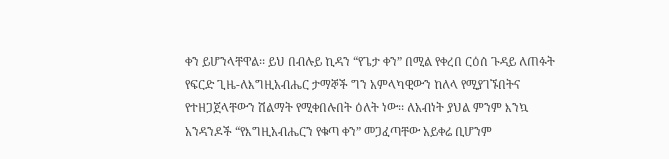ቀን ይሆንላቸዋል፡፡ ይህ በብሉይ ኪዳን “የጌታ ቀን” በሚል የቀረበ ርዕሰ ጉዳይ ለጠፉት የፍርድ ጊዜ-ለእግዚአብሔር ታማኞች ግን አምላካዊውን ከለላ የሚያገኙበትና የተዘጋጀላቸውን ሽልማት የሚቀበሉበት ዕለት ነው፡፡ ለአብነት ያህል ምንም እንኳ አንዳንዶች “የእግዚአብሔርን የቁጣ ቀን” መጋፈጣቸው አይቀሬ ቢሆንም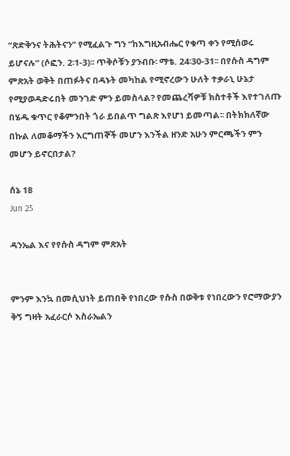“ጽድቅንና ትሕትናን” የሚፈልጉ ግን “ከእግዚአብሔር የቁጣ ቀን የሚሰወሩ ይሆናሉ” (ሶፎን. 2፡1-3)፡፡ ጥቅሶቹን ያንብቡ፡ ማቴ. 24፡30-31፡፡ በየሱስ ዳግም ምጽአት ወቅት በጠፉትና በዳኑት መካከል የሚኖረውን ሁለት ተቃራኒ ሁኔታ የሚያወዳድሩበት መንገድ ምን ይመስላል? የመጨረሻዎቹ ክስተቶች እየተገለጡ በሄዱ ቁጥር የቆምንበት ጎራ ይበልጥ ግልጽ እየሆነ ይመጣል፡፡ በትክክለኛው በኩል ለመቆማችን እርግጠኞች መሆን እንችል ዘንድ አሁን ምርጫችን ምን መሆን ይኖርበታል?

ሰኔ 18
Jun 25

ዳንኤል እና የየሱስ ዳግም ምጽአት


ምንም እንኳ በመሲህነት ይጠበቅ የነበረው የሱስ በወቅቱ የነበረውን የሮማውያን ቅኝ ግዛት አፈራርሶ እስራኤልን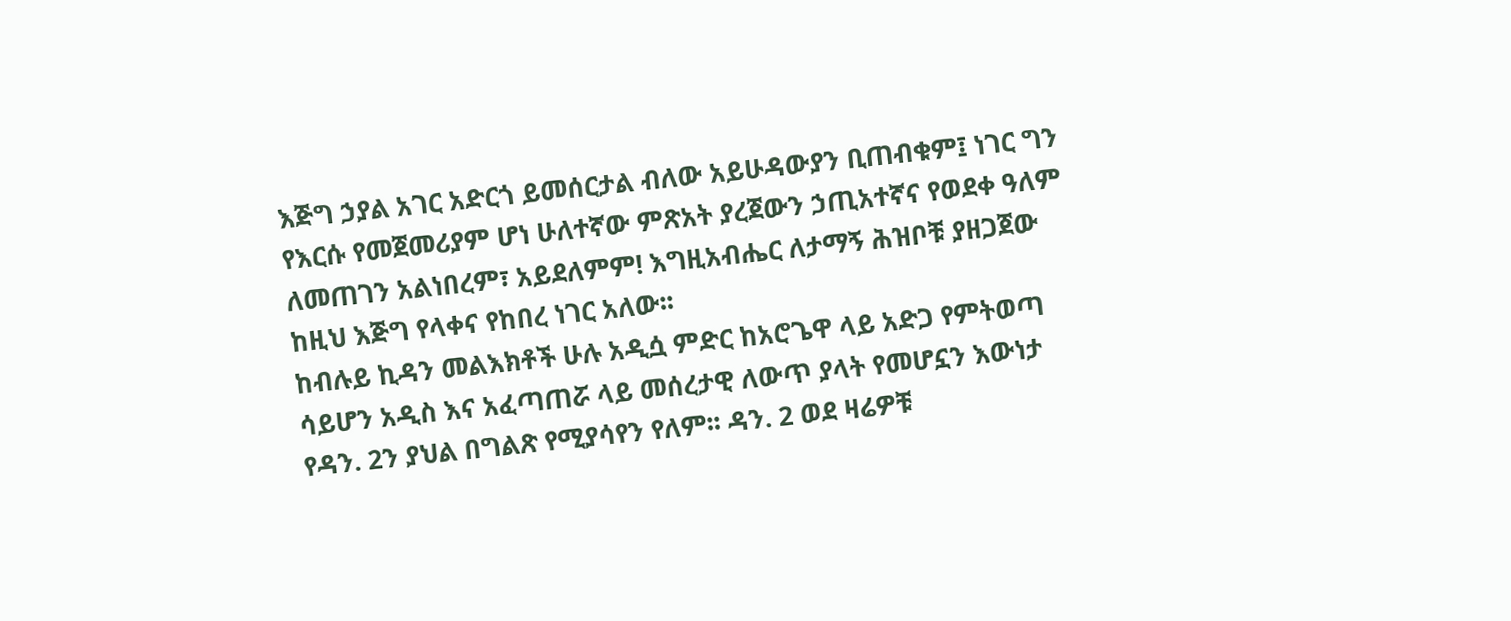እጅግ ኃያል አገር አድርጎ ይመሰርታል ብለው አይሁዳውያን ቢጠብቁም፤ ነገር ግን የእርሱ የመጀመሪያም ሆነ ሁለተኛው ምጽአት ያረጀውን ኃጢአተኛና የወደቀ ዓለም ለመጠገን አልነበረም፣ አይደለምም! እግዚአብሔር ለታማኝ ሕዝቦቹ ያዘጋጀው ከዚህ እጅግ የላቀና የከበረ ነገር አለው፡፡
ከብሉይ ኪዳን መልእክቶች ሁሉ አዲሷ ምድር ከአሮጌዋ ላይ አድጋ የምትወጣ ሳይሆን አዲስ እና አፈጣጠሯ ላይ መሰረታዊ ለውጥ ያላት የመሆኗን እውነታ የዳን. 2ን ያህል በግልጽ የሚያሳየን የለም፡፡ ዳን. 2 ወደ ዛሬዎቹ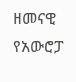ዘመናዊ የአውሮፓ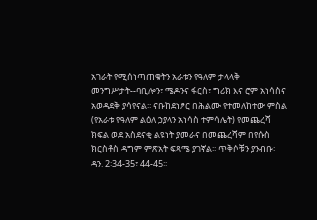አገራት የሚሰነጣጠቁትን አራቱን የዓለም ታላላቅ መንግሥታት--ባቢሎን፣ ሜዶንና ፋርስ፣ ግሪክ እና ሮም አነሳስና አወዳደቅ ያሳየናል፡፡ ናቡከደነፆር በሕልሙ የተመለከተው ምስል (የአራቱ የዓለም ልዕለ ኃያላን አነሳስ ተምሳሌት) የመጨረሻ ክፍል ወደ አስደናቂ ልዩነት ያመራና በመጨረሻም በየሱስ ክርስቶስ ዳግም ምጽአት ፍጻሜ ያገኛል፡፡ ጥቅሶቹን ያንብቡ፡ ዳን. 2፡34-35፣ 44-45፡፡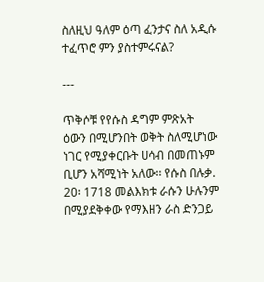ስለዚህ ዓለም ዕጣ ፈንታና ስለ አዲሱ ተፈጥሮ ምን ያስተምሩናል?

---

ጥቅሶቹ የየሱስ ዳግም ምጽአት ዕውን በሚሆንበት ወቅት ስለሚሆነው ነገር የሚያቀርቡት ሀሳብ በመጠኑም ቢሆን አሻሚነት አለው፡፡ የሱስ በሉቃ. 20፡ 1718 መልእክቱ ራሱን ሁሉንም በሚያደቅቀው የማእዘን ራስ ድንጋይ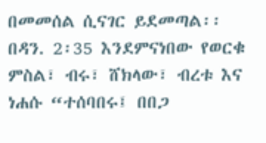በመመሰል ሲናገር ይደመጣል፡፡ በዳን. 2፡35 እንደምናነበው የወርቁ ምስል፣ ብሩ፣ ሸክላው፣ ብረቱ እና ነሐሱ “ተሰባበሩ፤ በበጋ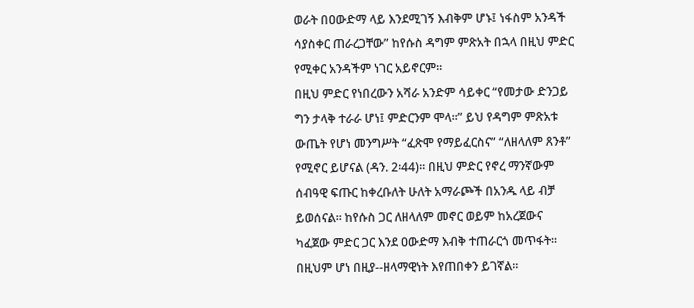ወራት በዐውድማ ላይ እንደሚገኝ እብቅም ሆኑ፤ ነፋስም አንዳች ሳያስቀር ጠራረጋቸው” ከየሱስ ዳግም ምጽአት በኋላ በዚህ ምድር የሚቀር አንዳችም ነገር አይኖርም፡፡
በዚህ ምድር የነበረውን አሻራ አንድም ሳይቀር “የመታው ድንጋይ ግን ታላቅ ተራራ ሆነ፤ ምድርንም ሞላ፡፡” ይህ የዳግም ምጽአቱ ውጤት የሆነ መንግሥት “ፈጽሞ የማይፈርስና” “ለዘላለም ጸንቶ” የሚኖር ይሆናል (ዳን. 2፡44)፡፡ በዚህ ምድር የኖረ ማንኛውም ሰብዓዊ ፍጡር ከቀረቡለት ሁለት አማራጮች በአንዱ ላይ ብቻ ይወሰናል፡፡ ከየሱስ ጋር ለዘላለም መኖር ወይም ከአረጀውና ካፈጀው ምድር ጋር እንደ ዐውድማ እብቅ ተጠራርጎ መጥፋት፡፡ በዚህም ሆነ በዚያ--ዘላማዊነት እየጠበቀን ይገኛል፡፡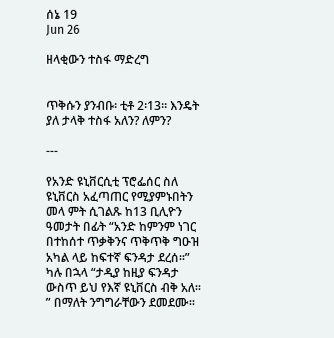ሰኔ 19
Jun 26

ዘላቂውን ተስፋ ማድረግ


ጥቅሱን ያንብቡ፡ ቲቶ 2፡13፡፡ እንዴት ያለ ታላቅ ተስፋ አለን? ለምን?

---

የአንድ ዩኒቨርሲቲ ፕሮፌሰር ስለ ዩኒቨርስ አፈጣጠር የሚያምኑበትን መላ ምት ሲገልጹ ከ13 ቢሊዮን ዓመታት በፊት “አንድ ከምንም ነገር በተከሰተ ጥቃቅንና ጥቅጥቅ ግዑዝ አካል ላይ ከፍተኛ ፍንዳታ ደረሰ፡፡” ካሉ በኋላ “ታዲያ ከዚያ ፍንዳታ ውስጥ ይህ የእኛ ዩኒቨርስ ብቅ አለ፡፡” በማለት ንግግራቸውን ደመደሙ፡፡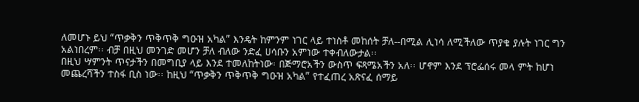ለመሆኑ ይህ “ጥቃቅን ጥቅጥቅ ግዑዝ አካል” እንዴት ከምንም ነገር ላይ ተነስቶ መከሰት ቻለ--በሚል ሊነሳ ለሚችለው ጥያቄ ያሉት ነገር ግን አልነበረም፡፡ ብቻ በዚህ መንገድ መሆን ቻለ ብለው ንድፈ ሀሳቡን አምነው ተቀብለውታል፡፡
በዚህ ሣምንት ጥናታችን በመግቢያ ላይ እንደ ተመለከትነው፡ በጅማሮአችን ውስጥ ፍጻሜአችን አለ፡፡ ሆኖም እንደ ፕሮፌሰሩ መላ ምት ከሆነ መጨረሻችን ተስፋ ቢስ ነው፡፡ ከዚህ “ጥቃቅን ጥቅጥቅ ግዑዝ አካል” የተፈጠረ አጽናፈ ሰማይ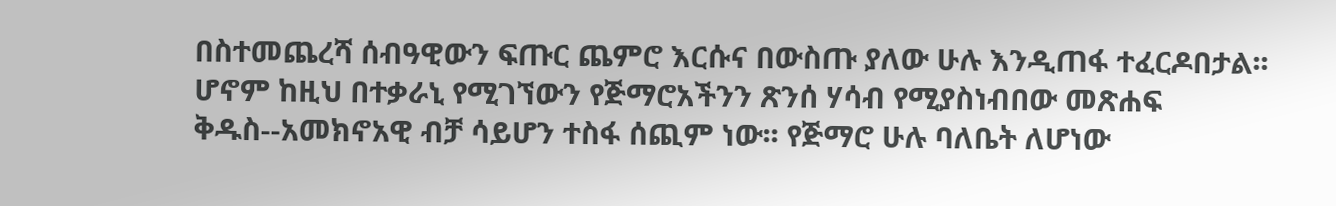በስተመጨረሻ ሰብዓዊውን ፍጡር ጨምሮ እርሱና በውስጡ ያለው ሁሉ እንዲጠፋ ተፈርዶበታል፡፡
ሆኖም ከዚህ በተቃራኒ የሚገኘውን የጅማሮአችንን ጽንሰ ሃሳብ የሚያስነብበው መጽሐፍ ቅዱስ--አመክኖአዊ ብቻ ሳይሆን ተስፋ ሰጪም ነው፡፡ የጅማሮ ሁሉ ባለቤት ለሆነው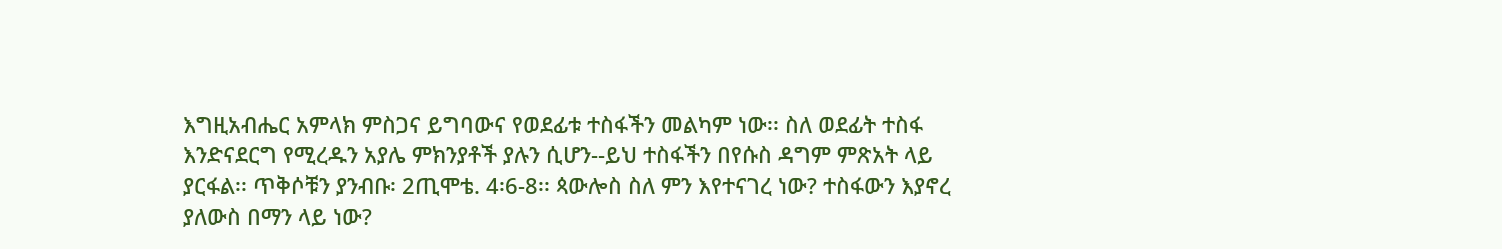እግዚአብሔር አምላክ ምስጋና ይግባውና የወደፊቱ ተስፋችን መልካም ነው፡፡ ስለ ወደፊት ተስፋ እንድናደርግ የሚረዱን አያሌ ምክንያቶች ያሉን ሲሆን--ይህ ተስፋችን በየሱስ ዳግም ምጽአት ላይ ያርፋል፡፡ ጥቅሶቹን ያንብቡ፡ 2ጢሞቴ. 4፡6-8፡፡ ጳውሎስ ስለ ምን እየተናገረ ነው? ተስፋውን እያኖረ ያለውስ በማን ላይ ነው?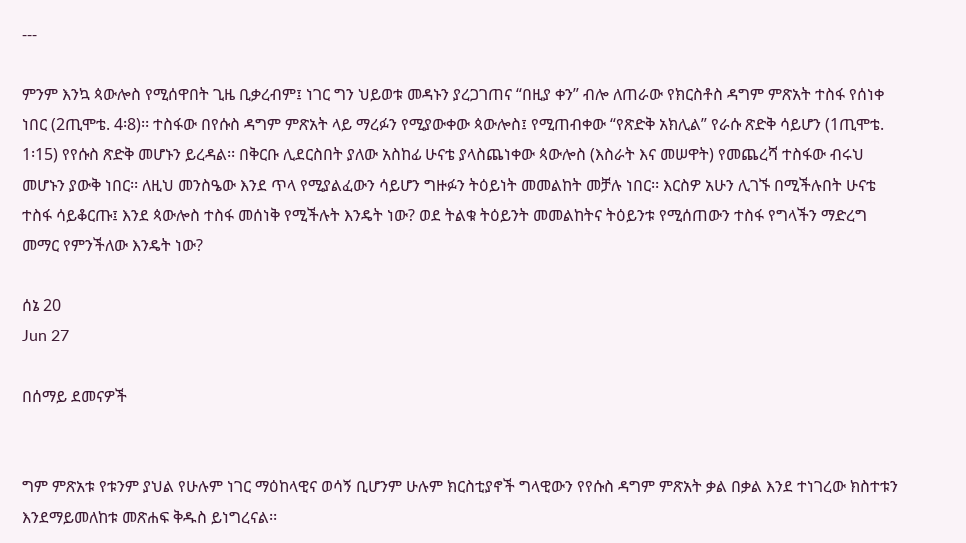---

ምንም እንኳ ጳውሎስ የሚሰዋበት ጊዜ ቢቃረብም፤ ነገር ግን ህይወቱ መዳኑን ያረጋገጠና “በዚያ ቀን” ብሎ ለጠራው የክርስቶስ ዳግም ምጽአት ተስፋ የሰነቀ ነበር (2ጢሞቴ. 4፡8)፡፡ ተስፋው በየሱስ ዳግም ምጽአት ላይ ማረፉን የሚያውቀው ጳውሎስ፤ የሚጠብቀው “የጽድቅ አክሊል” የራሱ ጽድቅ ሳይሆን (1ጢሞቴ. 1፡15) የየሱስ ጽድቅ መሆኑን ይረዳል፡፡ በቅርቡ ሊደርስበት ያለው አስከፊ ሁናቴ ያላስጨነቀው ጳውሎስ (እስራት እና መሠዋት) የመጨረሻ ተስፋው ብሩህ መሆኑን ያውቅ ነበር፡፡ ለዚህ መንስዔው እንደ ጥላ የሚያልፈውን ሳይሆን ግዙፉን ትዕይነት መመልከት መቻሉ ነበር፡፡ እርስዎ አሁን ሊገኙ በሚችሉበት ሁናቴ ተስፋ ሳይቆርጡ፤ እንደ ጳውሎስ ተስፋ መሰነቅ የሚችሉት እንዴት ነው? ወደ ትልቁ ትዕይንት መመልከትና ትዕይንቱ የሚሰጠውን ተስፋ የግላችን ማድረግ መማር የምንችለው እንዴት ነው?

ሰኔ 20
Jun 27

በሰማይ ደመናዎች


ግም ምጽአቱ የቱንም ያህል የሁሉም ነገር ማዕከላዊና ወሳኝ ቢሆንም ሁሉም ክርስቲያኖች ግላዊውን የየሱስ ዳግም ምጽአት ቃል በቃል እንደ ተነገረው ክስተቱን እንደማይመለከቱ መጽሐፍ ቅዱስ ይነግረናል፡፡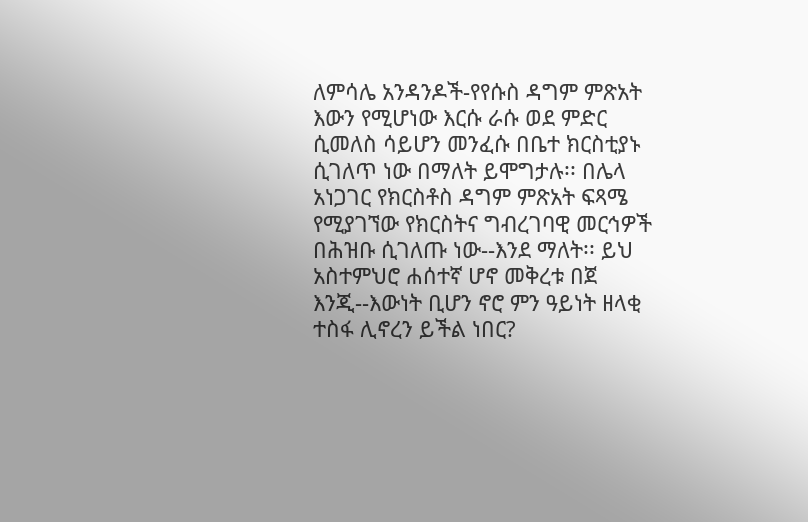ለምሳሌ አንዳንዶች-የየሱስ ዳግም ምጽአት እውን የሚሆነው እርሱ ራሱ ወደ ምድር ሲመለስ ሳይሆን መንፈሱ በቤተ ክርስቲያኑ ሲገለጥ ነው በማለት ይሞግታሉ፡፡ በሌላ አነጋገር የክርስቶስ ዳግም ምጽአት ፍጻሜ የሚያገኘው የክርስትና ግብረገባዊ መርኅዎች በሕዝቡ ሲገለጡ ነው--እንደ ማለት፡፡ ይህ አስተምህሮ ሐሰተኛ ሆኖ መቅረቱ በጀ እንጂ--እውነት ቢሆን ኖሮ ምን ዓይነት ዘላቂ ተስፋ ሊኖረን ይችል ነበር?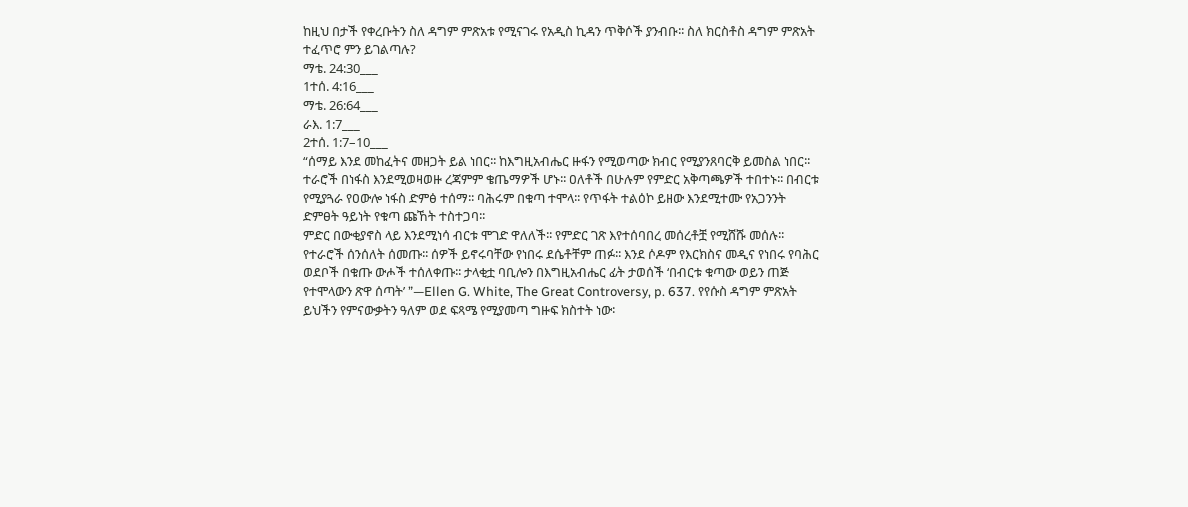ከዚህ በታች የቀረቡትን ስለ ዳግም ምጽአቱ የሚናገሩ የአዲስ ኪዳን ጥቅሶች ያንብቡ፡፡ ስለ ክርስቶስ ዳግም ምጽአት ተፈጥሮ ምን ይገልጣሉ?
ማቴ. 24:30___
1ተሰ. 4:16___
ማቴ. 26:64___
ራእ. 1:7___
2ተሰ. 1:7–10___
“ሰማይ እንደ መከፈትና መዘጋት ይል ነበር፡፡ ከእግዚአብሔር ዙፋን የሚወጣው ክብር የሚያንጸባርቅ ይመስል ነበር፡፡ ተራሮች በነፋስ እንደሚወዛወዙ ረጃምም ቄጤማዎች ሆኑ፡፡ ዐለቶች በሁሉም የምድር አቅጣጫዎች ተበተኑ፡፡ በብርቱ የሚያጓራ የዐውሎ ነፋስ ድምፅ ተሰማ፡፡ ባሕሩም በቁጣ ተሞላ፡፡ የጥፋት ተልዕኮ ይዘው እንደሚተሙ የአጋንንት ድምፀት ዓይነት የቁጣ ጩኸት ተስተጋባ፡፡
ምድር በውቂያኖስ ላይ እንደሚነሳ ብርቱ ሞገድ ዋለለች፡፡ የምድር ገጽ እየተሰባበረ መሰረቶቿ የሚሸሹ መሰሉ፡፡ የተራሮች ሰንሰለት ሰመጡ፡፡ ሰዎች ይኖሩባቸው የነበሩ ደሴቶቸም ጠፉ፡፡ እንደ ሶዶም የእርክስና መዲና የነበሩ የባሕር ወደቦች በቁጡ ውሖች ተሰለቀጡ፡፡ ታላቂቷ ባቢሎን በእግዚአብሔር ፊት ታወሰች ‘በብርቱ ቁጣው ወይን ጠጅ የተሞላውን ጽዋ ሰጣት’ ”—Ellen G. White, The Great Controversy, p. 637. የየሱስ ዳግም ምጽአት ይህችን የምናውቃትን ዓለም ወደ ፍጻሜ የሚያመጣ ግዙፍ ክስተት ነው፡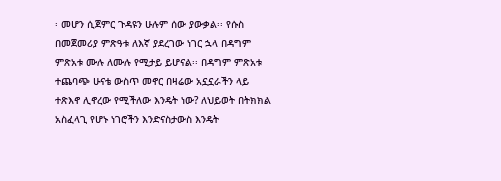፡ መሆን ሲጀምር ጉዳዩን ሁሉም ሰው ያውቃል፡፡ የሱስ በመጀመሪያ ምጽዓቱ ለእኛ ያደረገው ነገር ኋላ በዳግም ምጽአቱ ሙሉ ለሙሉ የሚታይ ይሆናል፡፡ በዳግም ምጽአቱ ተጨባጭ ሁናቴ ውስጥ መኖር በዛሬው አኗኗራችን ላይ ተጽእኖ ሊኖረው የሚችለው እንዴት ነው? ለህይወት በትክክል አስፈላጊ የሆኑ ነገሮችን እንድናስታውስ እንዴት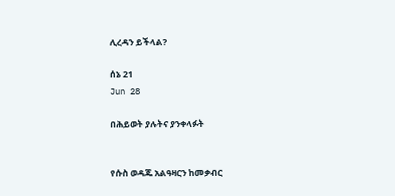ሊረዳን ይችላል?

ሰኔ 21
Jun 28

በሕይወት ያሉትና ያንቀላፉት


የሱስ ወዳጁ አልዓዛርን ከመቃብር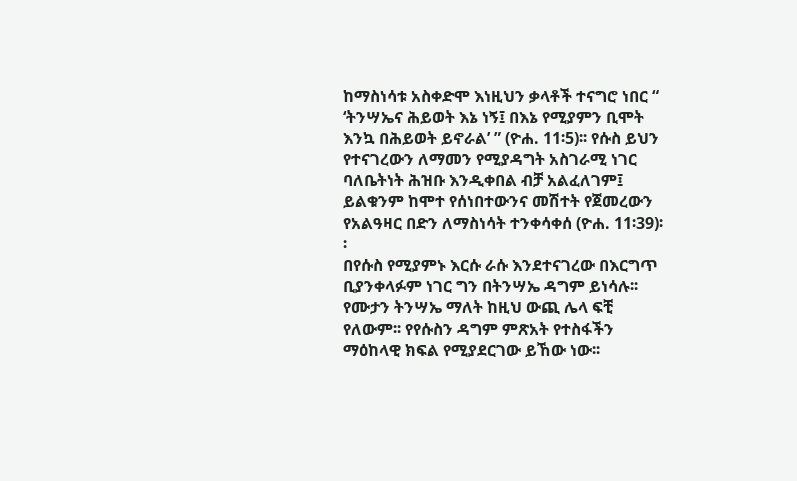ከማስነሳቱ አስቀድሞ እነዚህን ቃላቶች ተናግሮ ነበር “ ‘ትንሣኤና ሕይወት እኔ ነኝ፤ በእኔ የሚያምን ቢሞት እንኳ በሕይወት ይኖራል’ ” (ዮሐ. 11፡5)፡፡ የሱስ ይህን የተናገረውን ለማመን የሚያዳግት አስገራሚ ነገር ባለቤትነት ሕዝቡ እንዲቀበል ብቻ አልፈለገም፤ ይልቁንም ከሞተ የሰነበተውንና መሽተት የጀመረውን የአልዓዛር በድን ለማስነሳት ተንቀሳቀሰ (ዮሐ. 11፡39)፡፡
በየሱስ የሚያምኑ እርሱ ራሱ እንደተናገረው በእርግጥ ቢያንቀላፉም ነገር ግን በትንሣኤ ዳግም ይነሳሉ፡፡ የሙታን ትንሣኤ ማለት ከዚህ ውጪ ሌላ ፍቺ የለውም፡፡ የየሱስን ዳግም ምጽአት የተስፋችን ማዕከላዊ ክፍል የሚያደርገው ይኸው ነው፡፡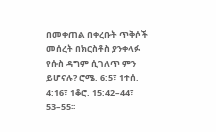በመቀጠል በቀረቡት ጥቅሶች መሰረት በክርስቶስ ያንቀላፉ የሱስ ዳግም ሲገለጥ ምን ይሆናሉ? ሮሜ. 6:5፣ 1ተሰ. 4:16፣ 1ቆሮ. 15:42–44፣ 53–55፡፡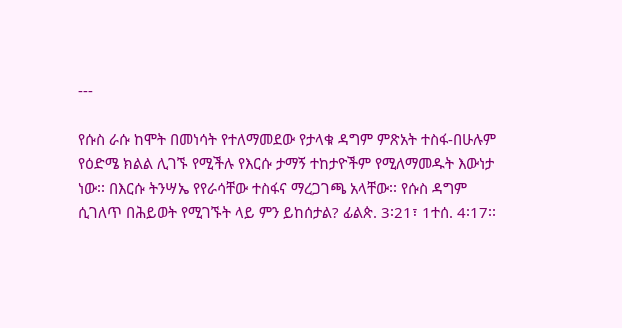---

የሱስ ራሱ ከሞት በመነሳት የተለማመደው የታላቁ ዳግም ምጽአት ተስፋ-በሁሉም የዕድሜ ክልል ሊገኙ የሚችሉ የእርሱ ታማኝ ተከታዮችም የሚለማመዱት እውነታ ነው፡፡ በእርሱ ትንሣኤ የየራሳቸው ተስፋና ማረጋገጫ አላቸው፡፡ የሱስ ዳግም ሲገለጥ በሕይወት የሚገኙት ላይ ምን ይከሰታል? ፊልጵ. 3፡21፣ 1ተሰ. 4፡17፡፡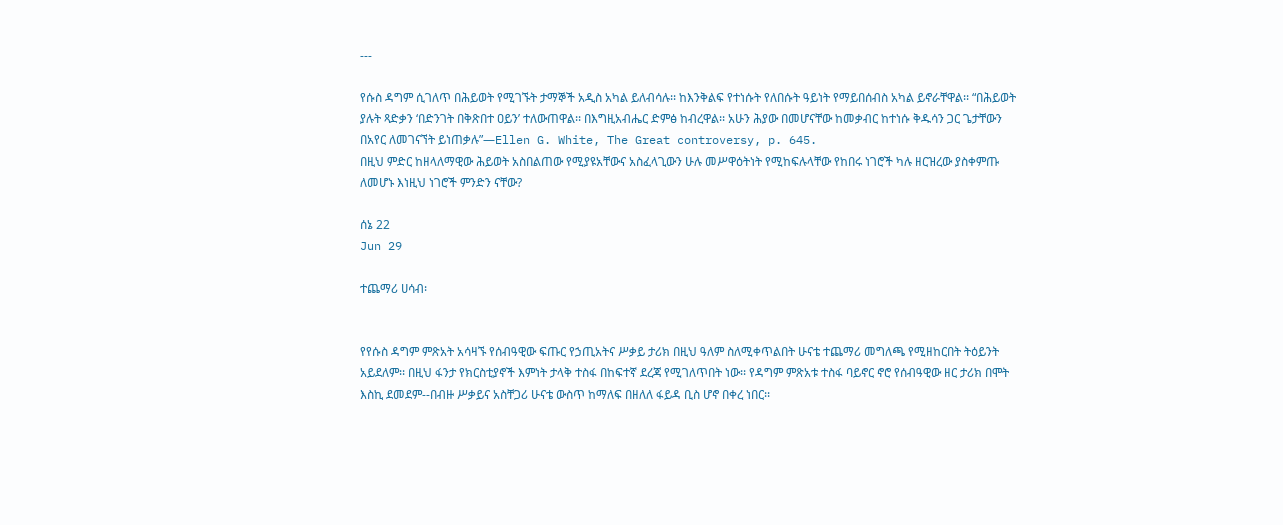---

የሱስ ዳግም ሲገለጥ በሕይወት የሚገኙት ታማኞች አዲስ አካል ይለብሳሉ፡፡ ከእንቅልፍ የተነሱት የለበሱት ዓይነት የማይበሰብስ አካል ይኖራቸዋል፡፡ “በሕይወት ያሉት ጻድቃን ‘በድንገት በቅጽበተ ዐይን’ ተለውጠዋል፡፡ በእግዚአብሔር ድምፅ ከብረዋል፡፡ አሁን ሕያው በመሆናቸው ከመቃብር ከተነሱ ቅዱሳን ጋር ጌታቸውን በአየር ለመገናኘት ይነጠቃሉ”—Ellen G. White, The Great controversy, p. 645.
በዚህ ምድር ከዘላለማዊው ሕይወት አስበልጠው የሚያዩአቸውና አስፈላጊውን ሁሉ መሥዋዕትነት የሚከፍሉላቸው የከበሩ ነገሮች ካሉ ዘርዝረው ያስቀምጡ ለመሆኑ እነዚህ ነገሮች ምንድን ናቸው?

ሰኔ 22
Jun 29

ተጨማሪ ሀሳብ፡


የየሱስ ዳግም ምጽአት አሳዛኙ የሰብዓዊው ፍጡር የኃጢአትና ሥቃይ ታሪክ በዚህ ዓለም ስለሚቀጥልበት ሁናቴ ተጨማሪ መግለጫ የሚዘከርበት ትዕይንት አይደለም፡፡ በዚህ ፋንታ የክርስቲያኖች እምነት ታላቅ ተስፋ በከፍተኛ ደረጃ የሚገለጥበት ነው፡፡ የዳግም ምጽአቱ ተስፋ ባይኖር ኖሮ የሰብዓዊው ዘር ታሪክ በሞት እስኪ ደመደም--በብዙ ሥቃይና አስቸጋሪ ሁናቴ ውስጥ ከማለፍ በዘለለ ፋይዳ ቢስ ሆኖ በቀረ ነበር፡፡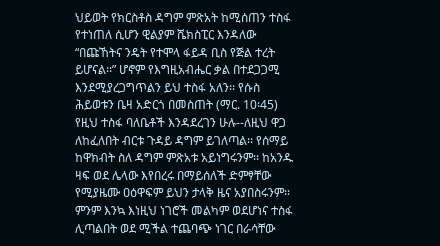ህይወት የክርስቶስ ዳግም ምጽአት ከሚሰጠን ተስፋ የተነጠለ ሲሆን ዊልያም ሼክስፒር እንዳለው “በጩኸትና ንዴት የተሞላ ፋይዳ ቢስ የጅል ተረት ይሆናል፡፡” ሆኖም የእግዚአብሔር ቃል በተደጋጋሚ እንደሚያረጋግጥልን ይህ ተስፋ አለን፡፡ የሱስ ሕይወቱን ቤዛ አድርጎ በመስጠት (ማር. 10፡45) የዚህ ተስፋ ባለቤቶች እንዳደረገን ሁሉ--ለዚህ ዋጋ ለከፈለበት ብርቱ ጉዳይ ዳግም ይገለጣል፡፡ የሰማይ ከዋክብት ስለ ዳግም ምጽአቱ አይነግሩንም፡፡ ከአንዱ ዛፍ ወደ ሌላው እየበረሩ በማይሰለች ድምፃቸው የሚያዜሙ ዐዕዋፍም ይህን ታላቅ ዜና አያበስሩንም፡፡ ምንም እንኳ እነዚህ ነገሮች መልካም ወደሆነና ተስፋ ሊጣልበት ወደ ሚችል ተጨባጭ ነገር በራሳቸው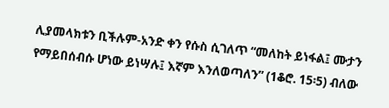ሊያመላክቱን ቢችሉም-አንድ ቀን የሱስ ሲገለጥ “መለከት ይነፋል፤ ሙታን የማይበሰብሱ ሆነው ይነሣሉ፤ እኛም እንለወጣለን” (1ቆሮ. 15፡5) ብለው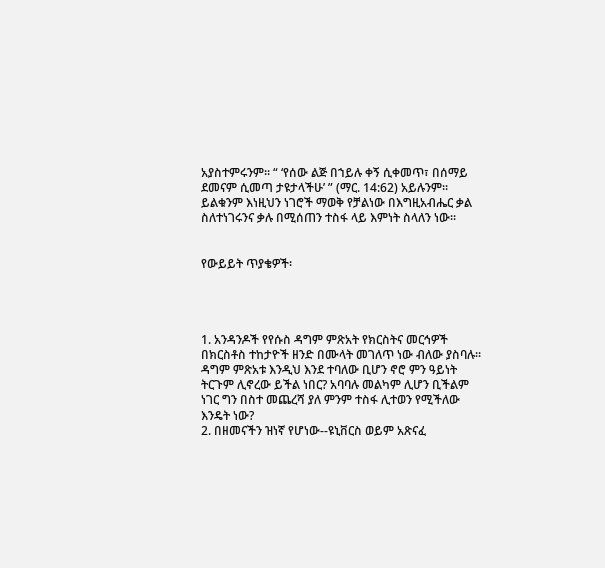አያስተምሩንም፡፡ “ ‘የሰው ልጅ በኀይሉ ቀኝ ሲቀመጥ፣ በሰማይ ደመናም ሲመጣ ታዩታላችሁ’ ” (ማር. 14:62) አይሉንም፡፡ ይልቁንም እነዚህን ነገሮች ማወቅ የቻልነው በእግዚአብሔር ቃል ስለተነገሩንና ቃሉ በሚሰጠን ተስፋ ላይ እምነት ስላለን ነው፡፡


የውይይት ጥያቄዎች፡




1. አንዳንዶች የየሱስ ዳግም ምጽአት የክርስትና መርኅዎች በክርስቶስ ተከታዮች ዘንድ በሙላት መገለጥ ነው ብለው ያስባሉ፡፡ ዳግም ምጽአቱ እንዲህ እንደ ተባለው ቢሆን ኖሮ ምን ዓይነት ትርጉም ሊኖረው ይችል ነበር? አባባሉ መልካም ሊሆን ቢችልም ነገር ግን በስተ መጨረሻ ያለ ምንም ተስፋ ሊተወን የሚችለው እንዴት ነው?
2. በዘመናችን ዝነኛ የሆነው--ዩኒቨርስ ወይም አጽናፈ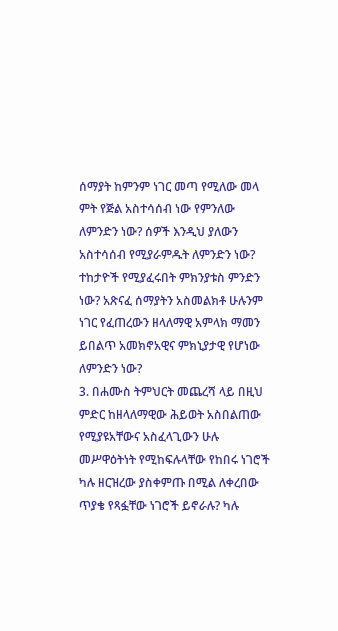ሰማያት ከምንም ነገር መጣ የሚለው መላ ምት የጅል አስተሳሰብ ነው የምንለው ለምንድን ነው? ሰዎች እንዲህ ያለውን አስተሳሰብ የሚያራምዱት ለምንድን ነው? ተከታዮች የሚያፈሩበት ምክንያቱስ ምንድን ነው? አጽናፈ ሰማያትን አስመልክቶ ሁሉንም ነገር የፈጠረውን ዘላለማዊ አምላክ ማመን ይበልጥ አመክኖአዊና ምክኒያታዊ የሆነው ለምንድን ነው?
3. በሐሙስ ትምህርት መጨረሻ ላይ በዚህ ምድር ከዘላለማዊው ሕይወት አስበልጠው የሚያዩአቸውና አስፈላጊውን ሁሉ መሥዋዕትነት የሚከፍሉላቸው የከበሩ ነገሮች ካሉ ዘርዝረው ያስቀምጡ በሚል ለቀረበው ጥያቄ የጻፏቸው ነገሮች ይኖራሉ? ካሉ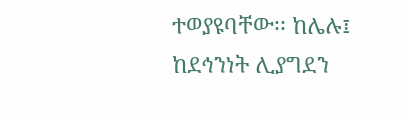ተወያዩባቸው፡፡ ከሌሉ፤ ከደኅንነት ሊያግደን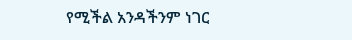የሚችል አንዳችንም ነገር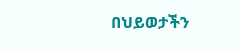በህይወታችን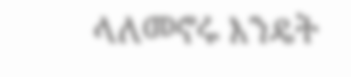ላለመኖሩ እንዴት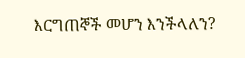እርግጠኞች መሆን እንችላለን?